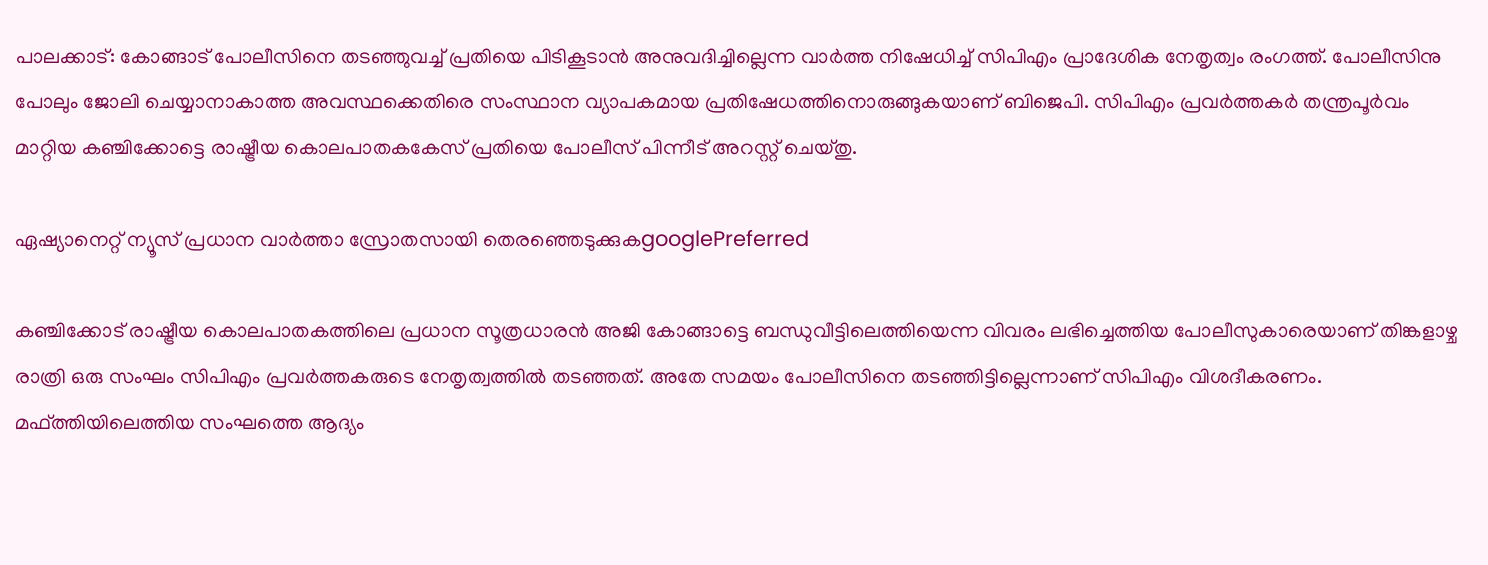പാലക്കാട്: കോങ്ങാട് പോലീസിനെ തടഞ്ഞുവച്ച് പ്രതിയെ പിടികൂടാൻ അനുവദിച്ചില്ലെന്ന വാർത്ത നിഷേധിച്ച് സിപിഎം പ്രാദേശിക നേതൃത്വം രംഗത്ത്. പോലീസിനു പോലും ജോലി ചെയ്യാനാകാത്ത അവസ്ഥക്കെതിരെ സംസ്ഥാന വ്യാപകമായ പ്രതിഷേധത്തിനൊരുങ്ങുകയാണ് ബിജെപി. സിപിഎം പ്രവർത്തകർ തന്ത്രപൂർവം മാറ്റിയ കഞ്ചിക്കോട്ടെ രാഷ്ട്രീയ കൊലപാതകകേസ് പ്രതിയെ പോലീസ് പിന്നീട് അറസ്റ്റ് ചെയ്തു.

ഏഷ്യാനെറ്റ് ന്യൂസ് പ്രധാന വാർത്താ സ്രോതസായി തെരഞ്ഞെടുക്കുകgooglePreferred

കഞ്ചിക്കോട് രാഷ്ട്രീയ കൊലപാതകത്തിലെ പ്രധാന സൂത്രധാരൻ അജി കോങ്ങാട്ടെ ബന്ധുവീട്ടിലെത്തിയെന്ന വിവരം ലഭിച്ചെത്തിയ പോലീസുകാരെയാണ് തിങ്കളാഴ്ച രാത്രി ഒരു സംഘം സിപിഎം പ്രവർത്തകരുടെ നേതൃത്വത്തിൽ തടഞ്ഞത്. അതേ സമയം പോലീസിനെ തടഞ്ഞിട്ടില്ലെന്നാണ് സിപിഎം വിശദീകരണം. മഫ്ത്തിയിലെത്തിയ സംഘത്തെ ആദ്യം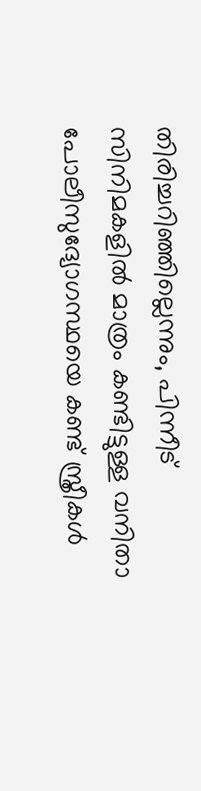തിരിച്ചറിഞ്ഞില്ലെന്നും, പിന്നീട് സിനിമകളിൽ മാത്രം കണ്ടിട്ടുള്ള വനിതാ പോലീസുദ്യോഗസ്ഥയെ കണ്ട് സ്ത്രീകൾ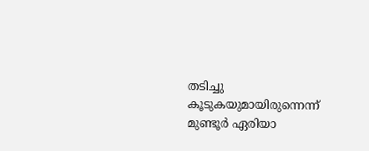തടിച്ചു കൂടുകയുമായിരുന്നെന്ന് മുണ്ടൂർ ഏരിയാ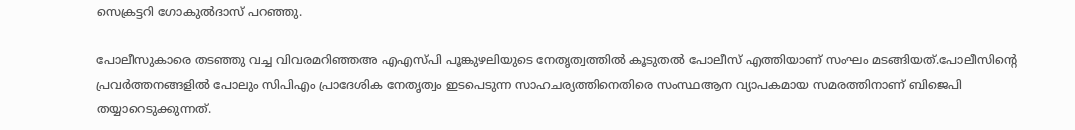സെക്രട്ടറി ഗോകുൽദാസ് പറഞ്ഞു.

പോലീസുകാരെ തടഞ്ഞു വച്ച വിവരമറിഞ്ഞഅ എഎസ്പി പൂങ്കുഴലിയുടെ നേതൃത്വത്തിൽ കൂടുതൽ പോലീസ് എത്തിയാണ് സംഘം മടങ്ങിയത്.പോലീസിന്‍റെ പ്രവർത്തനങ്ങളിൽ പോലും സിപിഎം പ്രാദേശിക നേതൃത്വം ഇടപെടുന്ന സാഹചര്യത്തിനെതിരെ സംസ്ഥആന വ്യാപകമായ സമരത്തിനാണ് ബിജെപി തയ്യാറെടുക്കുന്നത്.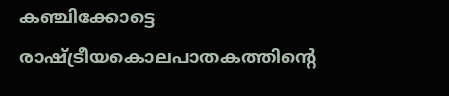കഞ്ചിക്കോട്ടെ രാഷ്ട്രീയകൊലപാതകത്തിന്‍റെ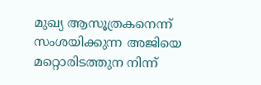മുഖ്യ ആസൂത്രകനെന്ന് സംശയിക്കുന്ന അജിയെ മറ്റൊരിടത്തുന നിന്ന്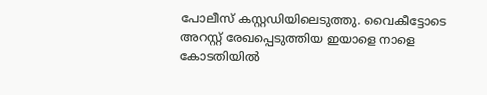പോലീസ് കസ്റ്റഡിയിലെടുത്തു. വൈകീട്ടോടെ അറസ്റ്റ് രേഖപ്പെടുത്തിയ ഇയാളെ നാളെ കോടതിയിൽ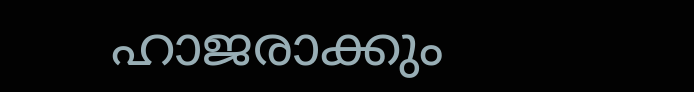ഹാജരാക്കും